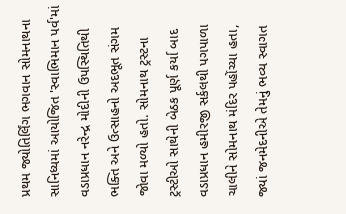પ્રથમ જ્યોતિર્લિંગ ભગવાન સોમનાથના સાનિધ્યમાં આયોજિત 'સ્વાભિમાન પર્વ'માં વડાપ્રધાન નરેન્દ્ર મોદીની ઉપસ્થિતિથી ભક્તિ અને ઉત્સાહનો અદભૂત સંગમ જોવા મળ્યો હતો. સોમનાથ ટ્રસ્ટના ટ્રસ્ટીઓ સાથેની બેઠક પૂર્ણ કર્યા બાદ વડાપ્રધાન હમીરજી સર્કલથી પગપાળા ચાલીને સોમનાથ મંદિર પહોંચ્યા હતા, જ્યાં જનમેદનીએ તેમનું ભવ્ય સ્વાગત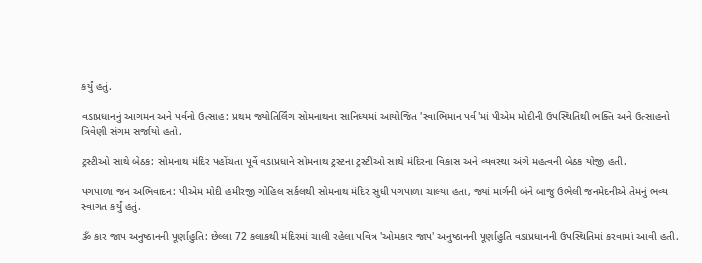કર્યું હતું.

વડાપ્રધાનનું આગમન અને પર્વનો ઉત્સાહ: પ્રથમ જ્યોતિર્લિંગ સોમનાથના સાનિધ્યમાં આયોજિત 'સ્વાભિમાન પર્વ'માં પીએમ મોદીની ઉપસ્થિતિથી ભક્તિ અને ઉત્સાહનો ત્રિવેણી સંગમ સર્જાયો હતો.

ટ્રસ્ટીઓ સાથે બેઠક: સોમનાથ મંદિર પહોંચતા પૂર્વે વડાપ્રધાને સોમનાથ ટ્રસ્ટના ટ્રસ્ટીઓ સાથે મંદિરના વિકાસ અને વ્યવસ્થા અંગે મહત્વની બેઠક યોજી હતી.

પગપાળા જન અભિવાદન: પીએમ મોદી હમીરજી ગોહિલ સર્કલથી સોમનાથ મંદિર સુધી પગપાળા ચાલ્યા હતા, જ્યાં માર્ગની બંને બાજુ ઉભેલી જનમેદનીએ તેમનું ભવ્ય સ્વાગત કર્યું હતું.

ૐ કાર જાપ અનુષ્ઠાનની પૂર્ણાહુતિ: છેલ્લા 72 કલાકથી મંદિરમાં ચાલી રહેલા પવિત્ર 'ઓમકાર જાપ' અનુષ્ઠાનની પૂર્ણાહુતિ વડાપ્રધાનની ઉપસ્થિતિમાં કરવામાં આવી હતી.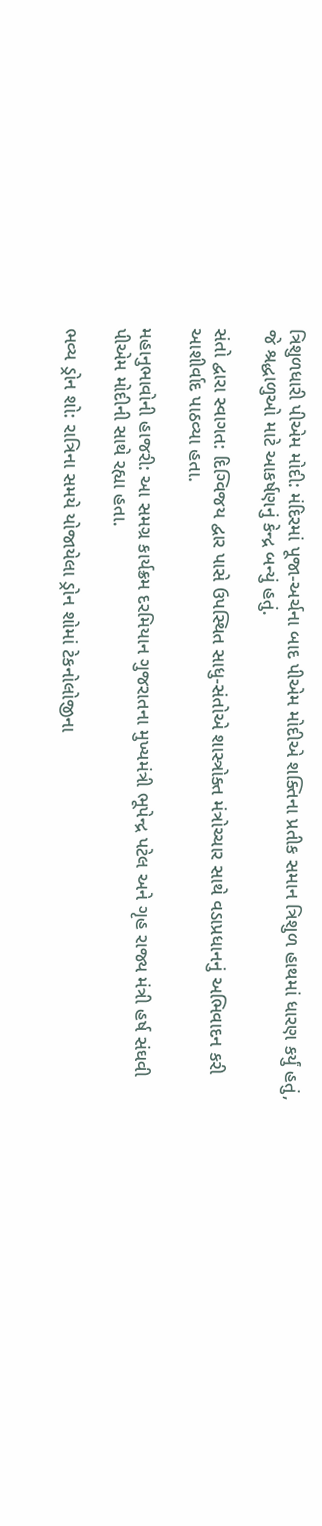ત્રિશુળધારી પીએમ મોદી: મંદિરમાં પૂજા-અર્ચના બાદ પીએમ મોદીએ શક્તિના પ્રતીક સમાન ત્રિશુળ હાથમાં ધારણ કર્યું હતું, જે શ્રદ્ધાળુઓ માટે આકર્ષણનું કેન્દ્ર બન્યું હતું.

સંતો દ્વારા સ્વાગત: દિગ્વિજય દ્વાર પાસે ઉપસ્થિત સાધુ-સંતોએ શાસ્ત્રોક્ત મંત્રોચ્ચાર સાથે વડાપ્રધાનનું અભિવાદન કરી આશીર્વાદ પાઠવ્યા હતા.

મહાનુભાવોની હાજરી: આ સમગ્ર કાર્યક્રમ દરમિયાન ગુજરાતના મુખ્યમંત્રી ભૂપેન્દ્ર પટેલ અને ગૃહ રાજ્ય મંત્રી હર્ષ સંઘવી પીએમ મોદીની સાથે રહ્યા હતા.

ભવ્ય ડ્રોન શો: રાત્રિના સમયે યોજાયેલા ડ્રોન શોમાં ટેકનોલોજીના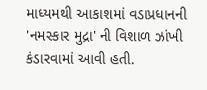માધ્યમથી આકાશમાં વડાપ્રધાનની 'નમસ્કાર મુદ્રા' ની વિશાળ ઝાંખી કંડારવામાં આવી હતી.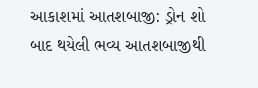આકાશમાં આતશબાજી: ડ્રોન શો બાદ થયેલી ભવ્ય આતશબાજીથી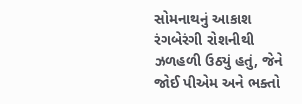સોમનાથનું આકાશ રંગબેરંગી રોશનીથી ઝળહળી ઉઠ્યું હતું, જેને જોઈ પીએમ અને ભક્તો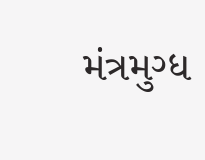મંત્રમુગ્ધ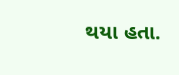થયા હતા.